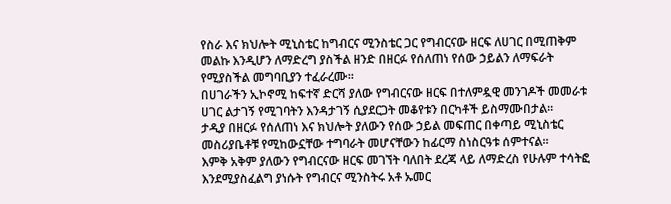የስራ እና ክህሎት ሚኒስቴር ከግብርና ሚንስቴር ጋር የግብርናው ዘርፍ ለሀገር በሚጠቅም መልኩ እንዲሆን ለማድረግ ያስችል ዘንድ በዘርፉ የሰለጠነ የሰው ኃይልን ለማፍራት የሚያስችል መግባቢያን ተፈራረሙ።
በሀገራችን ኢኮኖሚ ከፍተኛ ድርሻ ያለው የግብርናው ዘርፍ በተለምዷዊ መንገዶች መመራቱ ሀገር ልታገኝ የሚገባትን እንዳታገኝ ሲያደርጋት መቆየቱን በርካቶች ይስማሙበታል።
ታዲያ በዘርፉ የሰለጠነ እና ክህሎት ያለውን የሰው ኃይል መፍጠር በቀጣይ ሚኒስቴር መስሪያቤቶቹ የሚከውኗቸው ተግባራት መሆናቸውን ከፊርማ ስነስርዓቱ ሰምተናል።
እምቅ አቅም ያለውን የግብርናው ዘርፍ መገኘት ባለበት ደረጃ ላይ ለማድረስ የሁሉም ተሳትፎ እንደሚያስፈልግ ያነሱት የግብርና ሚንስትሩ አቶ ኡመር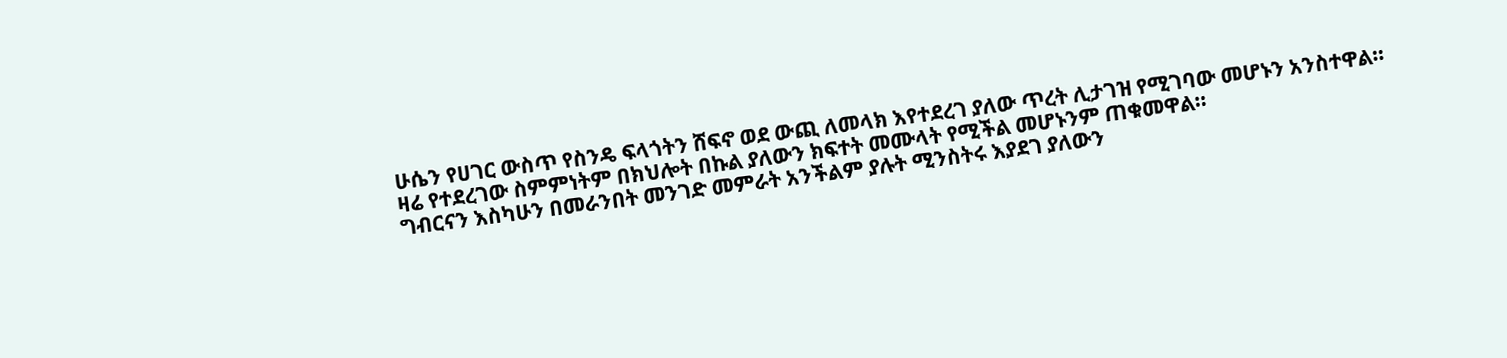ሁሴን የሀገር ውስጥ የስንዴ ፍላጎትን ሸፍኖ ወደ ውጪ ለመላክ እየተደረገ ያለው ጥረት ሊታገዝ የሚገባው መሆኑን አንስተዋል።
ዛሬ የተደረገው ስምምነትም በክህሎት በኩል ያለውን ክፍተት መሙላት የሚችል መሆኑንም ጠቁመዋል።
ግብርናን እስካሁን በመራንበት መንገድ መምራት አንችልም ያሉት ሚንስትሩ እያደገ ያለውን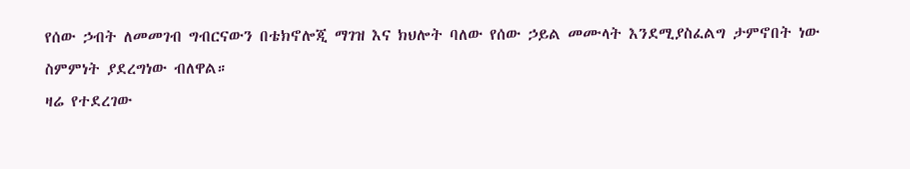የሰው ኃብት ለመመገብ ግብርናውን በቴክኖሎጂ ማገዝ እና ክህሎት ባለው የሰው ኃይል መሙላት እንደሚያስፈልግ ታምኖበት ነው ስምምነት ያደረግነው ብለዋል።
ዛሬ የተደረገው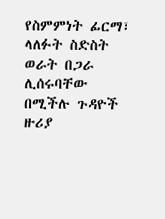የስምምነት ፊርማ፣ ላለፉት ስድስት ወራት በጋራ ሊሰሩባቸው በሚችሉ ጉዳዮች ዙሪያ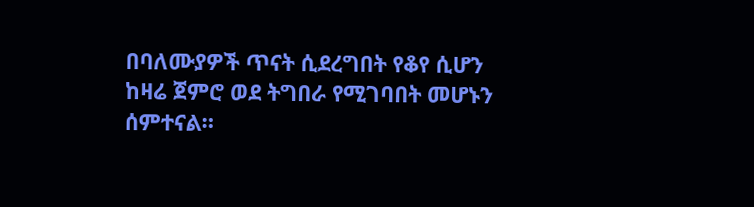በባለሙያዎች ጥናት ሲደረግበት የቆየ ሲሆን ከዛሬ ጀምሮ ወደ ትግበራ የሚገባበት መሆኑን ሰምተናል።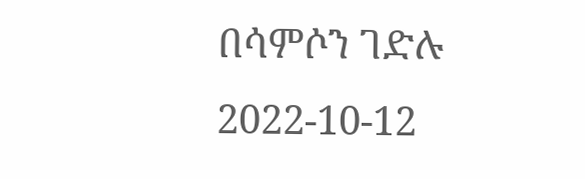በሳምሶን ገድሉ
2022-10-12